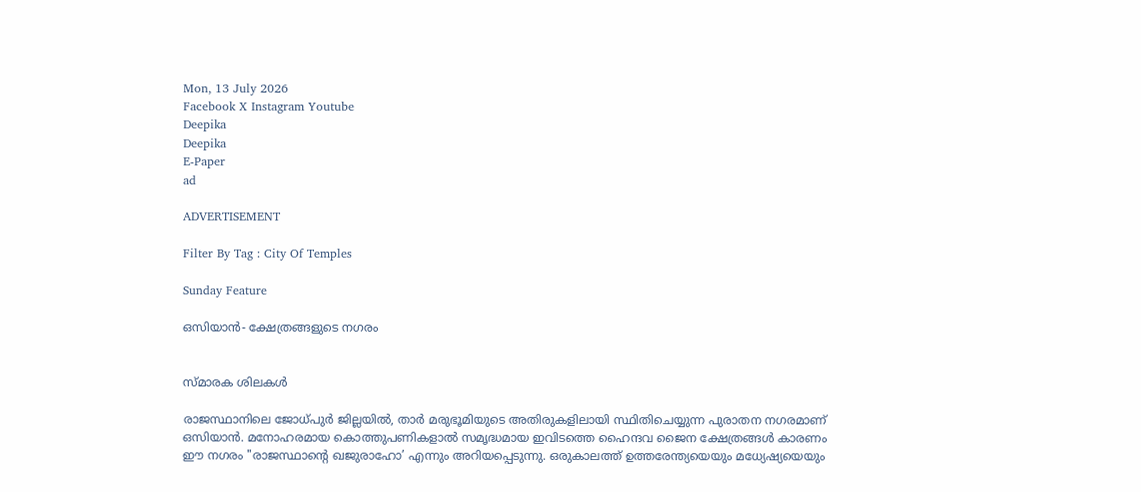Mon, 13 July 2026
Facebook X Instagram Youtube
Deepika
Deepika
E-Paper
ad

ADVERTISEMENT

Filter By Tag : City Of Temples

Sunday Feature

ഒസിയാന്‍- ക്ഷേത്രങ്ങളുടെ നഗരം


സ്മാരക ശിലകൾ

രാജസ്ഥാനിലെ ജോധ്പുര്‍ ജില്ലയില്‍, താര്‍ മരുഭൂമിയുടെ അതിരുകളിലായി സ്ഥിതിചെയ്യുന്ന പുരാതന നഗരമാണ് ഒസിയാന്‍. മനോഹരമായ കൊത്തുപണികളാല്‍ സമൃദ്ധമായ ഇവിടത്തെ ഹൈന്ദവ ജൈന ക്ഷേത്രങ്ങള്‍ കാരണം ഈ നഗരം "രാജസ്ഥാന്‍റെ ഖജുരാഹോ’ എന്നും അറിയപ്പെടുന്നു. ഒരുകാലത്ത് ഉത്തരേന്ത്യയെയും മധ്യേഷ്യയെയും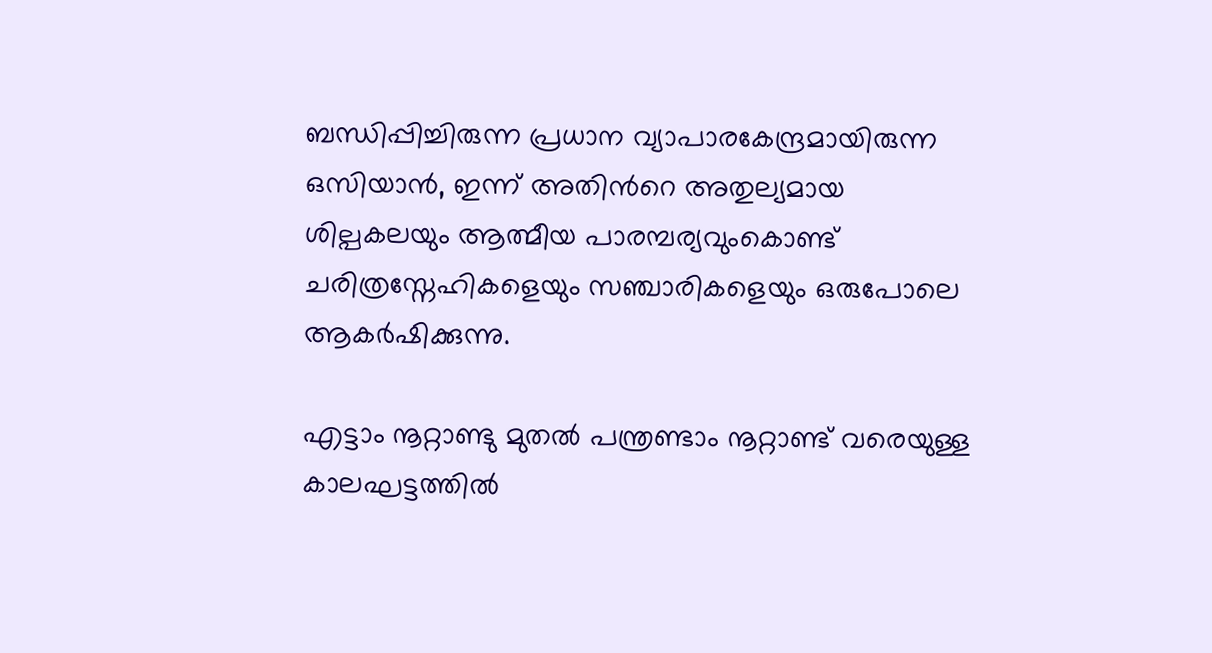ബന്ധിപ്പിച്ചിരുന്ന പ്രധാന വ്യാപാരകേന്ദ്രമായിരുന്ന ഒസിയാന്‍, ഇന്ന് അതിന്‍റെ അതുല്യമായ ശില്പകലയും ആത്മീയ പാരമ്പര്യവുംകൊണ്ട് ചരിത്രസ്നേഹികളെയും സഞ്ചാരികളെയും ഒരുപോലെ ആകര്‍ഷിക്കുന്നു.

എട്ടാം നൂറ്റാണ്ടു മുതല്‍ പന്ത്രണ്ടാം നൂറ്റാണ്ട് വരെയുള്ള കാലഘട്ടത്തില്‍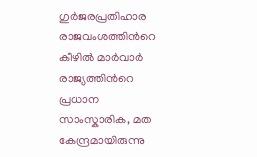ഗുര്‍ജരപ്രതിഹാര രാജവംശത്തിന്‍റെ കീഴില്‍ മാര്‍വാര്‍ രാജ്യത്തിന്‍റെ പ്രധാന സാംസ്കാരിക, മത കേന്ദ്രമായിരുന്നു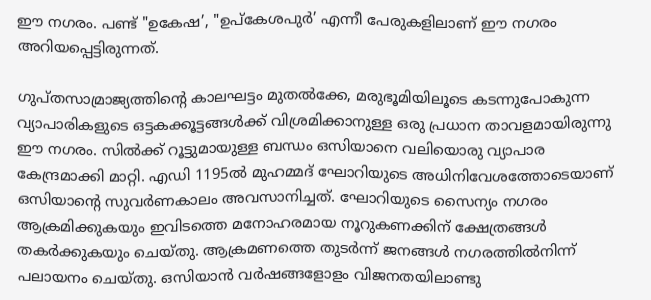ഈ നഗരം. പണ്ട് "ഉകേഷ’, "ഉപ്കേശപുര്‍’ എന്നീ പേരുകളിലാണ് ഈ നഗരം അറിയപ്പെട്ടിരുന്നത്.

ഗുപ്തസാമ്രാജ്യത്തിന്‍റെ കാലഘട്ടം മുതല്‍ക്കേ, മരുഭൂമിയിലൂടെ കടന്നുപോകുന്ന വ്യാപാരികളുടെ ഒട്ടകക്കൂട്ടങ്ങള്‍ക്ക് വിശ്രമിക്കാനുള്ള ഒരു പ്രധാന താവളമായിരുന്നു ഈ നഗരം. സില്‍ക്ക് റൂട്ടുമായുള്ള ബന്ധം ഒസിയാനെ വലിയൊരു വ്യാപാര കേന്ദ്രമാക്കി മാറ്റി. എഡി 1195ല്‍ മുഹമ്മദ് ഘോറിയുടെ അധിനിവേശത്തോടെയാണ് ഒസിയാന്‍റെ സുവര്‍ണകാലം അവസാനിച്ചത്. ഘോറിയുടെ സൈന്യം നഗരം ആക്രമിക്കുകയും ഇവിടത്തെ മനോഹരമായ നൂറുകണക്കിന് ക്ഷേത്രങ്ങള്‍ തകര്‍ക്കുകയും ചെയ്തു. ആക്രമണത്തെ തുടര്‍ന്ന് ജനങ്ങള്‍ നഗരത്തില്‍നിന്ന് പലായനം ചെയ്തു. ഒസിയാന്‍ വര്‍ഷങ്ങളോളം വിജനതയിലാണ്ടു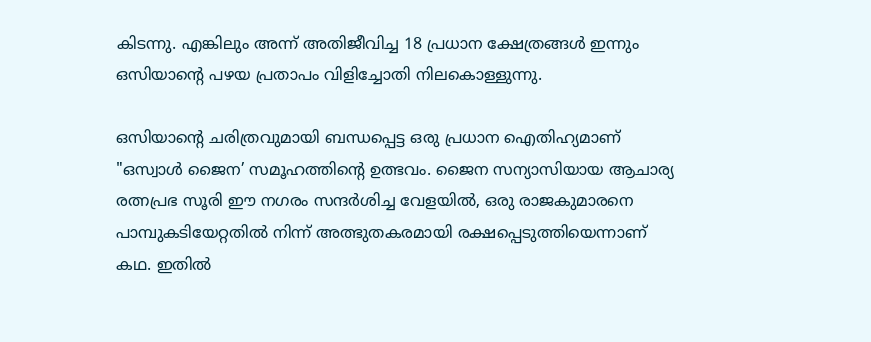കിടന്നു. എങ്കിലും അന്ന് അതിജീവിച്ച 18 പ്രധാന ക്ഷേത്രങ്ങള്‍ ഇന്നും ഒസിയാന്‍റെ പഴയ പ്രതാപം വിളിച്ചോതി നിലകൊള്ളുന്നു.

ഒസിയാന്‍റെ ചരിത്രവുമായി ബന്ധപ്പെട്ട ഒരു പ്രധാന ഐതിഹ്യമാണ് "ഒസ്വാള്‍ ജൈന’ സമൂഹത്തിന്‍റെ ഉത്ഭവം. ജൈന സന്യാസിയായ ആചാര്യ രത്നപ്രഭ സൂരി ഈ നഗരം സന്ദര്‍ശിച്ച വേളയില്‍, ഒരു രാജകുമാരനെ പാമ്പുകടിയേറ്റതില്‍ നിന്ന് അത്ഭുതകരമായി രക്ഷപ്പെടുത്തിയെന്നാണ് കഥ. ഇതില്‍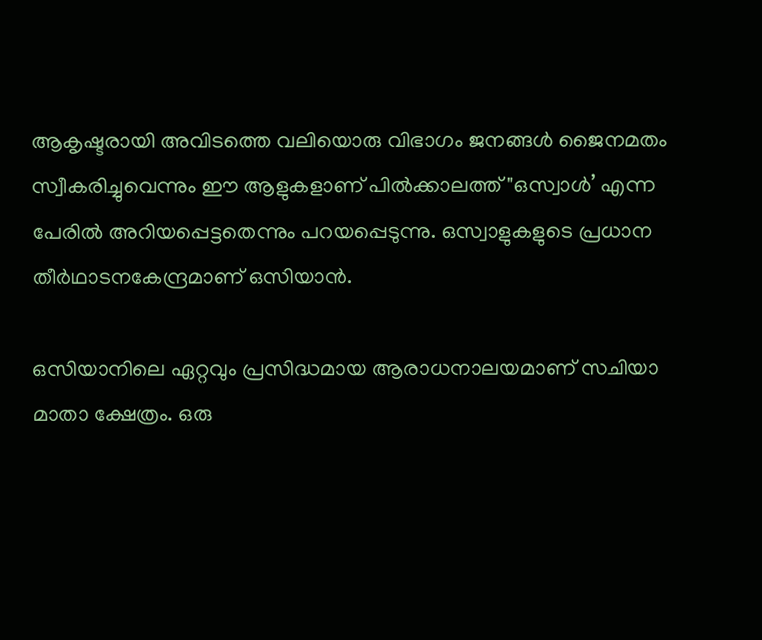ആകൃഷ്ടരായി അവിടത്തെ വലിയൊരു വിഭാഗം ജനങ്ങള്‍ ജൈനമതം സ്വീകരിച്ചുവെന്നും ഈ ആളുകളാണ് പില്‍ക്കാലത്ത് "ഒസ്വാള്‍’ എന്ന പേരില്‍ അറിയപ്പെട്ടതെന്നും പറയപ്പെടുന്നു. ഒസ്വാളുകളുടെ പ്രധാന തീര്‍ഥാടനകേന്ദ്രമാണ് ഒസിയാന്‍.

ഒസിയാനിലെ ഏറ്റവും പ്രസിദ്ധമായ ആരാധനാലയമാണ് സചിയാ മാതാ ക്ഷേത്രം. ഒരു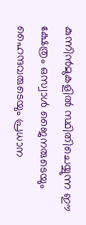കുന്നിന്‍മുകളില്‍ സ്ഥിതിചെയ്യുന്ന ഈ ക്ഷേത്രം ഒസ്വാള്‍ ജൈനരുടെയും ഹൈന്ദവരുടെയും പ്രധാന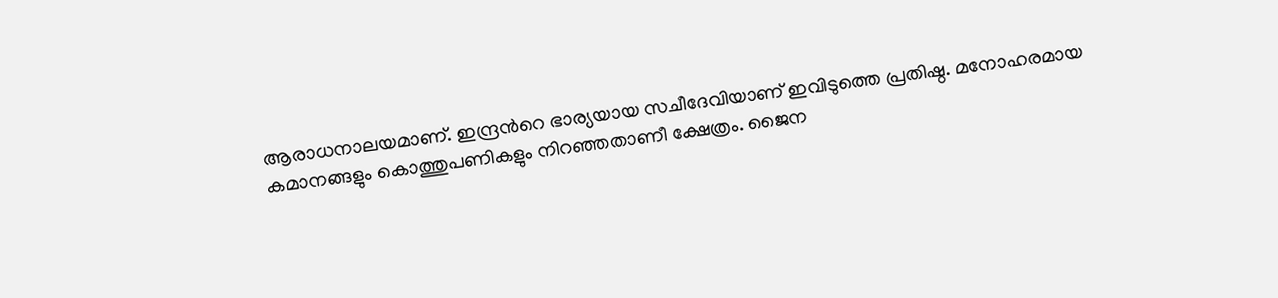ആരാധനാലയമാണ്. ഇന്ദ്രന്‍റെ ഭാര്യയായ സചീദേവിയാണ് ഇവിടുത്തെ പ്രതിഷ്ഠ. മനോഹരമായ കമാനങ്ങളും കൊത്തുപണികളും നിറഞ്ഞതാണീ ക്ഷേത്രം. ജൈന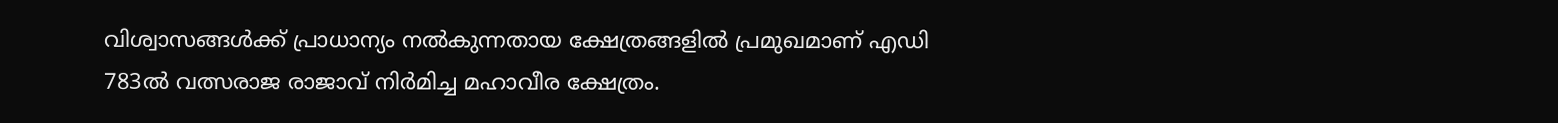വിശ്വാസങ്ങള്‍ക്ക് പ്രാധാന്യം നല്‍കുന്നതായ ക്ഷേത്രങ്ങളില്‍ പ്രമുഖമാണ് എഡി 783ല്‍ വത്സരാജ രാജാവ് നിര്‍മിച്ച മഹാവീര ക്ഷേത്രം.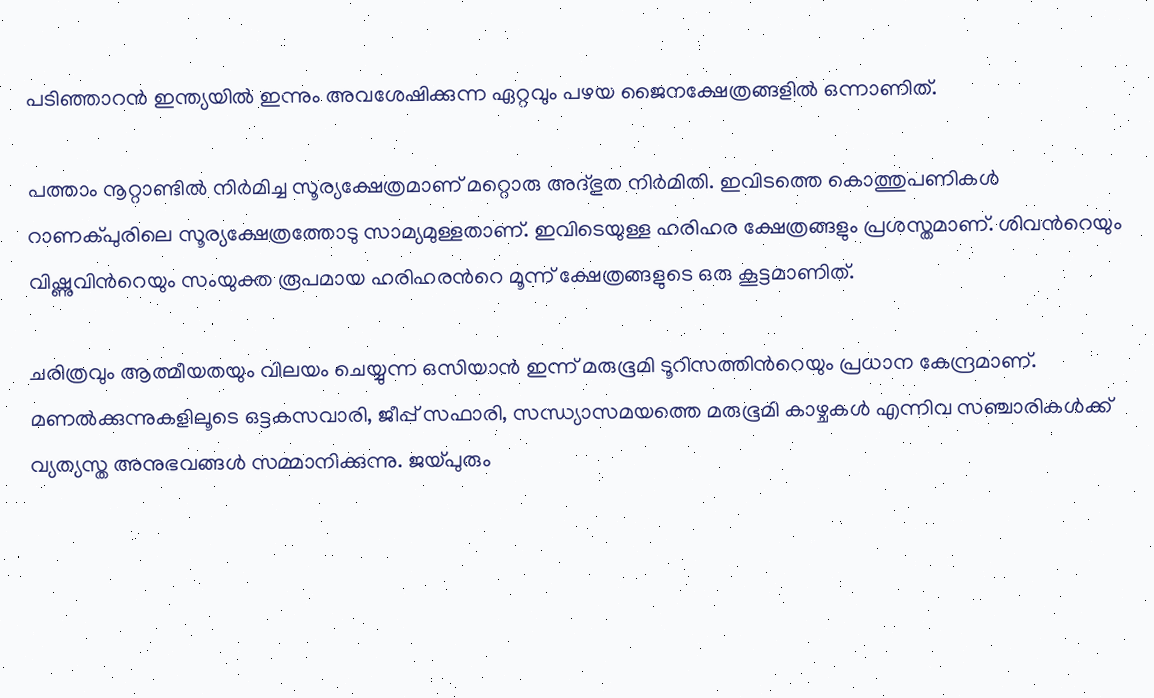പടിഞ്ഞാറന്‍ ഇന്ത്യയില്‍ ഇന്നും അവശേഷിക്കുന്ന ഏറ്റവും പഴയ ജൈനക്ഷേത്രങ്ങളില്‍ ഒന്നാണിത്.

പത്താം നൂറ്റാണ്ടില്‍ നിര്‍മിച്ച സൂര്യക്ഷേത്രമാണ് മറ്റൊരു അദ്ഭുത നിര്‍മിതി. ഇവിടത്തെ കൊത്തുപണികള്‍ റാണക്പുരിലെ സൂര്യക്ഷേത്രത്തോടു സാമ്യമുള്ളതാണ്. ഇവിടെയുള്ള ഹരിഹര ക്ഷേത്രങ്ങളും പ്രശസ്തമാണ്. ശിവന്‍റെയും വിഷ്ണുവിന്‍റെയും സംയുക്ത രൂപമായ ഹരിഹരന്‍റെ മൂന്ന് ക്ഷേത്രങ്ങളുടെ ഒരു കൂട്ടമാണിത്.

ചരിത്രവും ആത്മീയതയും വിലയം ചെയ്യുന്ന ഒസിയാന്‍ ഇന്ന് മരുഭൂമി ടൂറിസത്തിന്‍റെയും പ്രധാന കേന്ദ്രമാണ്. മണല്‍ക്കുന്നുകളിലൂടെ ഒട്ടകസവാരി, ജീപ്പ് സഫാരി, സന്ധ്യാസമയത്തെ മരുഭൂമി കാഴ്ചകള്‍ എന്നിവ സഞ്ചാരികള്‍ക്ക് വ്യത്യസ്ത അനുഭവങ്ങള്‍ സമ്മാനിക്കുന്നു. ജയ്പുരും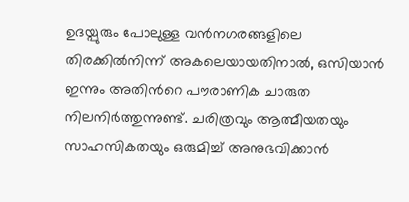ഉദയ്പുരും പോലുള്ള വന്‍നഗരങ്ങളിലെ തിരക്കില്‍നിന്ന് അകലെയായതിനാല്‍, ഒസിയാന്‍ ഇന്നും അതിന്‍റെ പൗരാണിക ചാരുത നിലനിര്‍ത്തുന്നുണ്ട്. ചരിത്രവും ആത്മീയതയും സാഹസികതയും ഒരുമിച്ച് അനുഭവിക്കാന്‍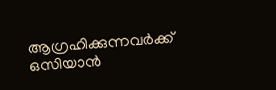ആഗ്രഹിക്കുന്നവര്‍ക്ക് ഒസിയാന്‍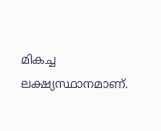മികച്ച ലക്ഷ്യസ്ഥാനമാണ്.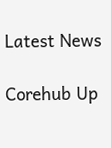Latest News

Corehub Up